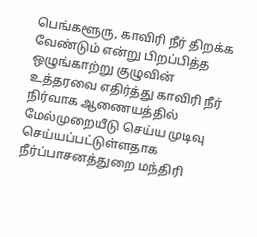பெங்களூரு, காவிரி நீர் திறக்க வேண்டும் என்று பிறப்பித்த ஒழுங்காற்று குழுவின் உத்தரவை எதிர்த்து காவிரி நீர் நிர்வாக ஆணையத்தில் மேல்முறையீடு செய்ய முடிவு செய்யப்பட்டுள்ளதாக நீர்ப்பாசனத்துறை மந்திரி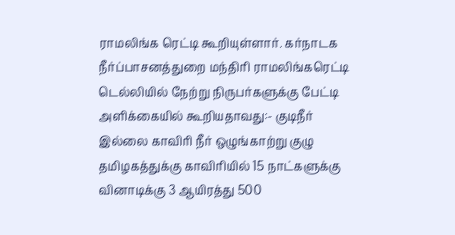ராமலிங்க ரெட்டி கூறியுள்ளார். கர்நாடக நீர்ப்பாசனத்துறை மந்திரி ராமலிங்கரெட்டி டெல்லியில் நேற்று நிருபர்களுக்கு பேட்டி அளிக்கையில் கூறியதாவது:- குடிநீர் இல்லை காவிரி நீர் ஒழுங்காற்று குழு தமிழகத்துக்கு காவிரியில் 15 நாட்களுக்கு வினாடிக்கு 3 ஆயிரத்து 500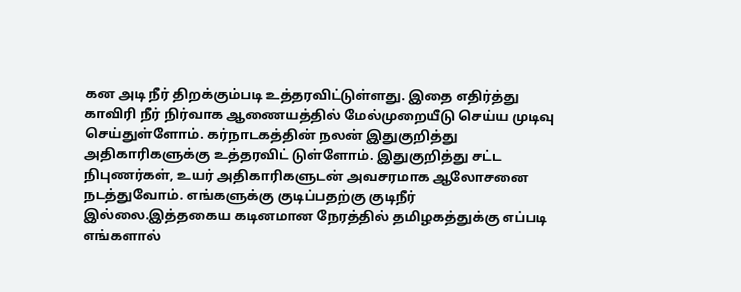கன அடி நீர் திறக்கும்படி உத்தரவிட்டுள்ளது. இதை எதிர்த்து காவிரி நீர் நிர்வாக ஆணையத்தில் மேல்முறையீடு செய்ய முடிவு செய்துள்ளோம். கர்நாடகத்தின் நலன் இதுகுறித்து அதிகாரிகளுக்கு உத்தரவிட் டுள்ளோம். இதுகுறித்து சட்ட நிபுணர்கள், உயர் அதிகாரிகளுடன் அவசரமாக ஆலோசனை நடத்துவோம். எங்களுக்கு குடிப்பதற்கு குடிநீர் இல்லை.இத்தகைய கடினமான நேரத்தில் தமிழகத்துக்கு எப்படி எங்களால்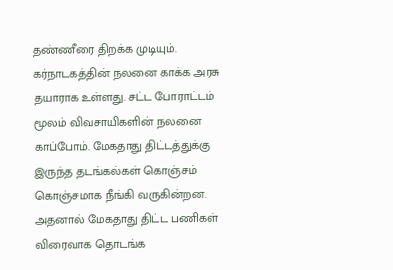தண்ணீரை திறக்க முடியும். கர்நாடகத்தின் நலனை காக்க அரசு தயாராக உள்ளது. சட்ட போராட்டம் மூலம் விவசாயிகளின் நலனை காப்போம். மேகதாது திட்டத்துக்கு இருந்த தடங்கல்கள் கொஞ்சம் கொஞ்சமாக நீங்கி வருகின்றன. அதனால் மேகதாது திட்ட பணிகள் விரைவாக தொடங்க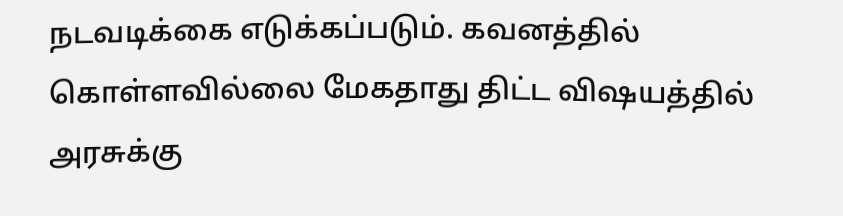நடவடிக்கை எடுக்கப்படும். கவனத்தில் கொள்ளவில்லை மேகதாது திட்ட விஷயத்தில் அரசுக்கு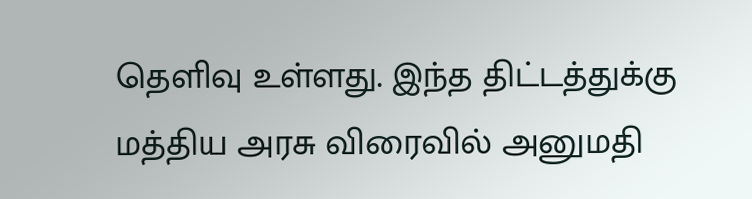தெளிவு உள்ளது. இந்த திட்டத்துக்கு மத்திய அரசு விரைவில் அனுமதி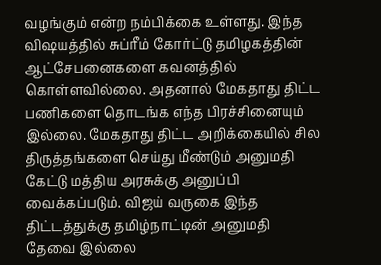வழங்கும் என்ற நம்பிக்கை உள்ளது. இந்த விஷயத்தில் சுப்ரீம் கோர்ட்டு தமிழகத்தின் ஆட்சேபனைகளை கவனத்தில் கொள்ளவில்லை. அதனால் மேகதாது திட்ட பணிகளை தொடங்க எந்த பிரச்சினையும் இல்லை. மேகதாது திட்ட அறிக்கையில் சில திருத்தங்களை செய்து மீண்டும் அனுமதி கேட்டு மத்திய அரசுக்கு அனுப்பி வைக்கப்படும். விஜய் வருகை இந்த திட்டத்துக்கு தமிழ்நாட்டின் அனுமதி தேவை இல்லை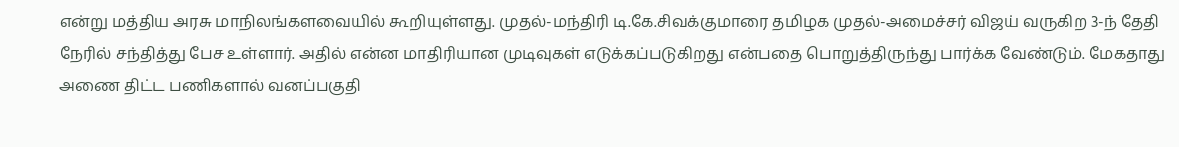என்று மத்திய அரசு மாநிலங்களவையில் கூறியுள்ளது. முதல்-மந்திரி டி.கே.சிவக்குமாரை தமிழக முதல்-அமைச்சர் விஜய் வருகிற 3-ந் தேதி நேரில் சந்தித்து பேச உள்ளார். அதில் என்ன மாதிரியான முடிவுகள் எடுக்கப்படுகிறது என்பதை பொறுத்திருந்து பார்க்க வேண்டும். மேகதாது அணை திட்ட பணிகளால் வனப்பகுதி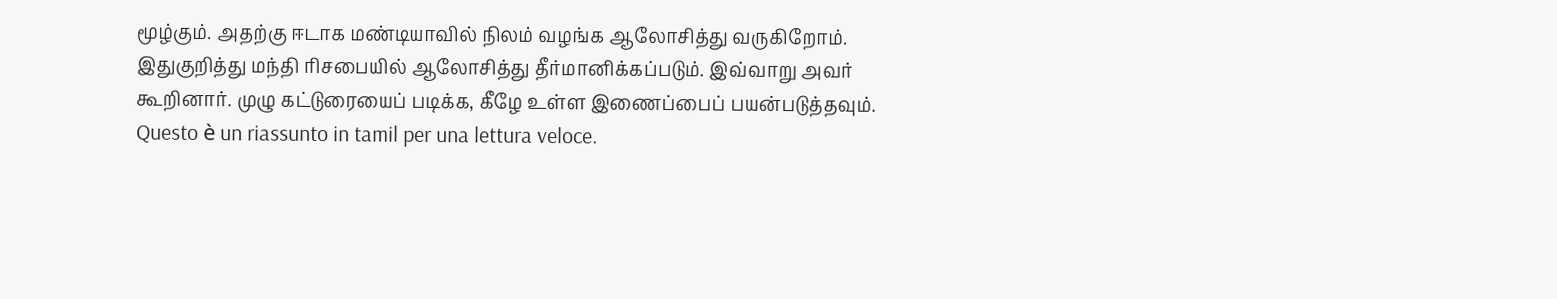மூழ்கும். அதற்கு ஈடாக மண்டியாவில் நிலம் வழங்க ஆலோசித்து வருகிறோம். இதுகுறித்து மந்தி ரிசபையில் ஆலோசித்து தீர்மானிக்கப்படும். இவ்வாறு அவர் கூறினார். முழு கட்டுரையைப் படிக்க, கீழே உள்ள இணைப்பைப் பயன்படுத்தவும்.
Questo è un riassunto in tamil per una lettura veloce.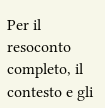Per il resoconto completo, il contesto e gli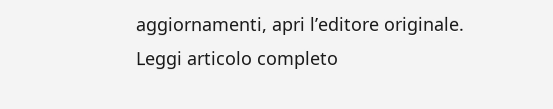aggiornamenti, apri l’editore originale.
Leggi articolo completo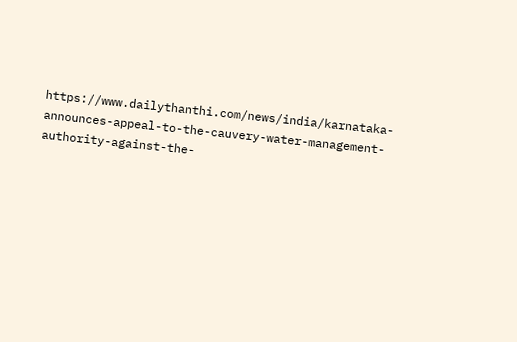https://www.dailythanthi.com/news/india/karnataka-announces-appeal-to-the-cauvery-water-management-authority-against-the-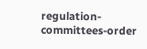regulation-committees-order